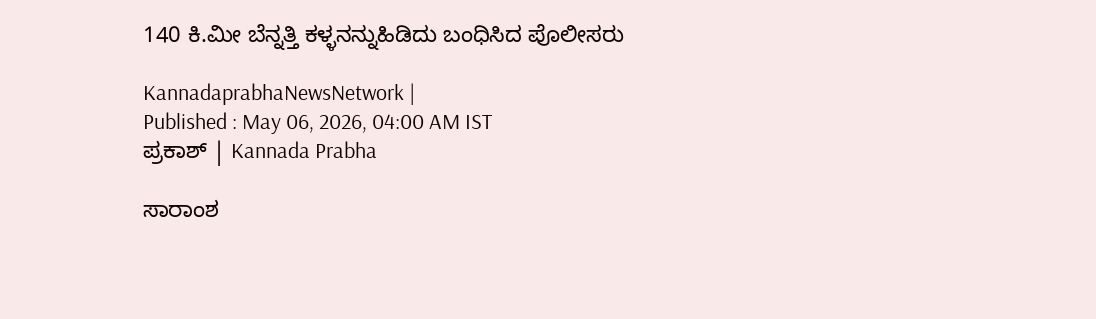140 ಕಿ.ಮೀ ಬೆನ್ನತ್ತಿ ಕಳ್ಳನನ್ನುಹಿಡಿದು ಬಂಧಿಸಿದ ಪೊಲೀಸರು

KannadaprabhaNewsNetwork |
Published : May 06, 2026, 04:00 AM IST
ಪ್ರಕಾಶ್ | Kannada Prabha

ಸಾರಾಂಶ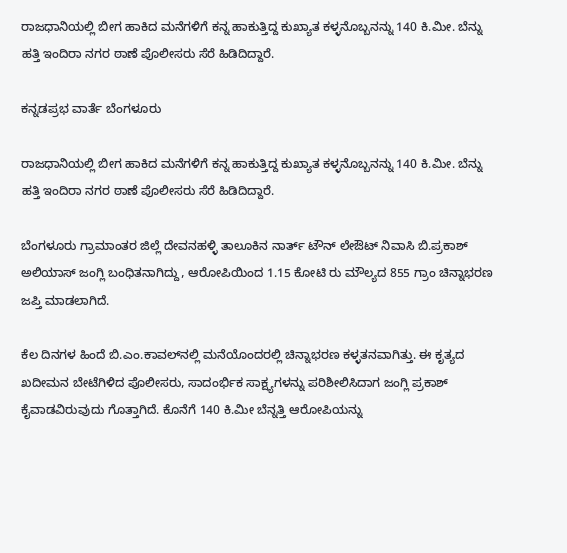ರಾಜಧಾನಿಯಲ್ಲಿ ಬೀಗ ಹಾಕಿದ ಮನೆಗಳಿಗೆ ಕನ್ನ ಹಾಕುತ್ತಿದ್ದ ಕುಖ್ಯಾತ ಕಳ್ಳನೊಬ್ಬನನ್ನು 140 ಕಿ.ಮೀ. ಬೆನ್ನು ಹತ್ತಿ ಇಂದಿರಾ ನಗರ ಠಾಣೆ ಪೊಲೀಸರು ಸೆರೆ ಹಿಡಿದಿದ್ದಾರೆ.

ಕನ್ನಡಪ್ರಭ ವಾರ್ತೆ ಬೆಂಗಳೂರು

ರಾಜಧಾನಿಯಲ್ಲಿ ಬೀಗ ಹಾಕಿದ ಮನೆಗಳಿಗೆ ಕನ್ನ ಹಾಕುತ್ತಿದ್ದ ಕುಖ್ಯಾತ ಕಳ್ಳನೊಬ್ಬನನ್ನು 140 ಕಿ.ಮೀ. ಬೆನ್ನು ಹತ್ತಿ ಇಂದಿರಾ ನಗರ ಠಾಣೆ ಪೊಲೀಸರು ಸೆರೆ ಹಿಡಿದಿದ್ದಾರೆ.

ಬೆಂಗಳೂರು ಗ್ರಾಮಾಂತರ ಜಿಲ್ಲೆ ದೇವನಹಳ್ಳಿ ತಾಲೂಕಿನ ನಾರ್ತ್‌ ಟೌನ್ ಲೇಔಟ್‌ ನಿವಾಸಿ ಬಿ.ಪ್ರಕಾಶ್ ಅಲಿಯಾಸ್‌ ಜಂಗ್ಲಿ ಬಂಧಿತನಾಗಿದ್ದು, ಆರೋಪಿಯಿಂದ 1.15 ಕೋಟಿ ರು ಮೌಲ್ಯದ 855 ಗ್ರಾಂ ಚಿನ್ನಾಭರಣ ಜಪ್ತಿ ಮಾಡಲಾಗಿದೆ.

ಕೆಲ ದಿನಗಳ ಹಿಂದೆ ಬಿ.ಎಂ.ಕಾವಲ್‌ನಲ್ಲಿ ಮನೆಯೊಂದರಲ್ಲಿ ಚಿನ್ನಾಭರಣ ಕಳ್ಳತನವಾಗಿತ್ತು. ಈ ಕೃತ್ಯದ ಖದೀಮನ ಬೇಟೆಗಿಳಿದ ಪೊಲೀಸರು, ಸಾದಂರ್ಭಿಕ ಸಾಕ್ಷ್ಯಗಳನ್ನು ಪರಿಶೀಲಿಸಿದಾಗ ಜಂಗ್ಲಿ ಪ್ರಕಾಶ್ ಕೈವಾಡವಿರುವುದು ಗೊತ್ತಾಗಿದೆ. ಕೊನೆಗೆ 140 ಕಿ.ಮೀ ಬೆನ್ನತ್ತಿ ಆರೋಪಿಯನ್ನು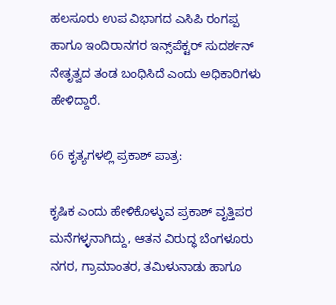ಹಲಸೂರು ಉಪ ವಿಭಾಗದ ಎಸಿಪಿ ರಂಗಪ್ಪ ಹಾಗೂ ಇಂದಿರಾನಗರ ಇನ್ಸ್‌ಪೆಕ್ಟರ್‌ ಸುದರ್ಶನ್ ನೇತೃತ್ವದ ತಂಡ ಬಂಧಿಸಿದೆ ಎಂದು ಅಧಿಕಾರಿಗಳು ಹೇಳಿದ್ದಾರೆ.

66 ಕೃತ್ಯಗಳಲ್ಲಿ ಪ್ರಕಾಶ್ ಪಾತ್ರ:

ಕೃಷಿಕ ಎಂದು ಹೇಳಿಕೊಳ್ಳುವ ಪ್ರಕಾಶ್ ವೃತ್ತಿಪರ ಮನೆಗಳ್ಳನಾಗಿದ್ದು, ಆತನ ವಿರುದ್ಧ ಬೆಂಗಳೂರು ನಗರ, ಗ್ರಾಮಾಂತರ, ತಮಿಳುನಾಡು ಹಾಗೂ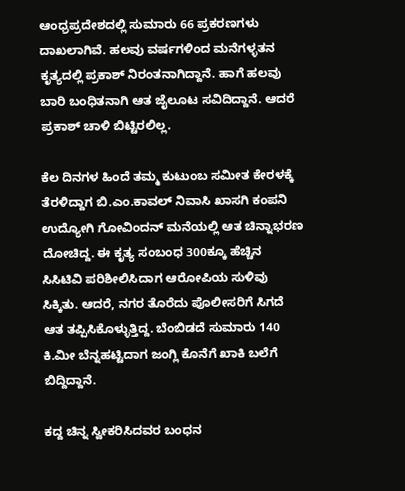ಆಂಧ್ರಪ್ರದೇಶದಲ್ಲಿ ಸುಮಾರು 66 ಪ್ರಕರಣಗಳು ದಾಖಲಾಗಿವೆ. ಹಲವು ವರ್ಷಗಳಿಂದ ಮನೆಗಳ್ಳತನ ಕೃತ್ಯದಲ್ಲಿ ಪ್ರಕಾಶ್ ನಿರಂತನಾಗಿದ್ದಾನೆ. ಹಾಗೆ ಹಲವು ಬಾರಿ ಬಂಧಿತನಾಗಿ ಆತ ಜೈಲೂಟ ಸವಿದಿದ್ದಾನೆ. ಆದರೆ ಪ್ರಕಾಶ್ ಚಾಳಿ ಬಿಟ್ಟಿರಲಿಲ್ಲ.

ಕೆಲ ದಿನಗಳ ಹಿಂದೆ ತಮ್ಮ ಕುಟುಂಬ ಸಮೀತ ಕೇರಳಕ್ಕೆ ತೆರಳಿದ್ದಾಗ ಬಿ.ಎಂ.ಕಾವಲ್ ನಿವಾಸಿ ಖಾಸಗಿ ಕಂಪನಿ ಉದ್ಯೋಗಿ ಗೋವಿಂದನ್ ಮನೆಯಲ್ಲಿ ಆತ ಚಿನ್ನಾಭರಣ ದೋಚಿದ್ದ. ಈ ಕೃತ್ಯ ಸಂಬಂಧ 300ಕ್ಕೂ ಹೆಚ್ಚಿನ ಸಿಸಿಟಿವಿ ಪರಿಶೀಲಿಸಿದಾಗ ಆರೋಪಿಯ ಸುಳಿವು ಸಿಕ್ಕಿತು. ಆದರೆ, ನಗರ ತೊರೆದು ಪೊಲೀಸರಿಗೆ ಸಿಗದೆ ಆತ ತಪ್ಪಿಸಿಕೊಳ್ಳುತ್ತಿದ್ದ. ಬೆಂಬಿಡದೆ ಸುಮಾರು 140 ಕಿ.ಮೀ ಬೆನ್ನಹಟ್ಟಿದಾಗ ಜಂಗ್ಲಿ ಕೊನೆಗೆ ಖಾಕಿ ಬಲೆಗೆ ಬಿದ್ದಿದ್ದಾನೆ.

ಕದ್ದ ಚಿನ್ನ ಸ್ವೀಕರಿಸಿದವರ ಬಂಧನ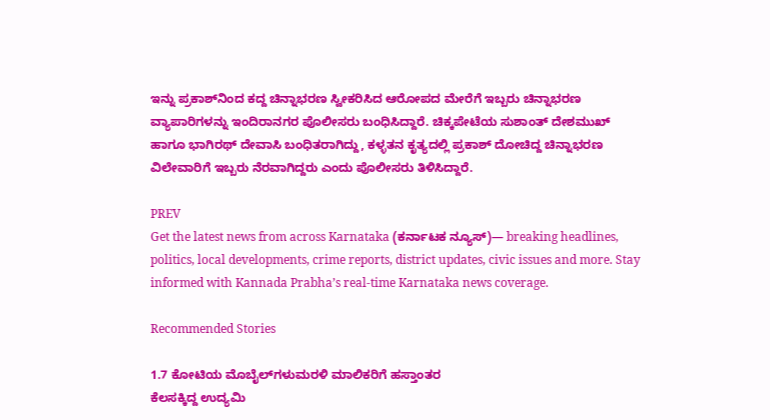ಇನ್ನು ಪ್ರಕಾಶ್‌ನಿಂದ ಕದ್ದ ಚಿನ್ನಾಭರಣ ಸ್ವೀಕರಿಸಿದ ಆರೋಪದ ಮೇರೆಗೆ ಇಬ್ಬರು ಚಿನ್ನಾಭರಣ ವ್ಯಾಪಾರಿಗಳನ್ನು ಇಂದಿರಾನಗರ ಪೊಲೀಸರು ಬಂಧಿಸಿದ್ದಾರೆ. ಚಿಕ್ಕಪೇಟೆಯ ಸುಶಾಂತ್‌ ದೇಶಮುಖ್‌ ಹಾಗೂ ಭಾಗಿರಥ್ ದೇವಾಸಿ ಬಂಧಿತರಾಗಿದ್ದು, ಕಳ್ಳತನ ಕೃತ್ಯದಲ್ಲಿ ಪ್ರಕಾಶ್ ದೋಚಿದ್ದ ಚಿನ್ನಾಭರಣ ವಿಲೇವಾರಿಗೆ ಇಬ್ಬರು ನೆರವಾಗಿದ್ದರು ಎಂದು ಪೊಲೀಸರು ತಿಳಿಸಿದ್ದಾರೆ.

PREV
Get the latest news from across Karnataka (ಕರ್ನಾಟಕ ನ್ಯೂಸ್)— breaking headlines, politics, local developments, crime reports, district updates, civic issues and more. Stay informed with Kannada Prabha’s real‑time Karnataka news coverage.

Recommended Stories

1.7 ಕೋಟಿಯ ಮೊಬೈಲ್‌ಗಳುಮರಳಿ ಮಾಲಿಕರಿಗೆ ಹಸ್ತಾಂತರ
ಕೆಲಸಕ್ಕಿದ್ದ ಉದ್ಯಮಿ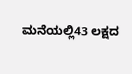ಮನೆಯಲ್ಲಿ43 ಲಕ್ಷದ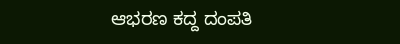ಆಭರಣ ಕದ್ದ ದಂಪತಿ